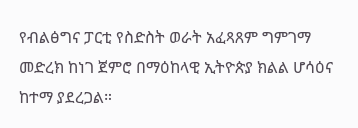የብልፅግና ፓርቲ የስድስት ወራት አፈጻጸም ግምገማ መድረክ ከነገ ጀምሮ በማዕከላዊ ኢትዮጵያ ክልል ሆሳዕና ከተማ ያደረጋል።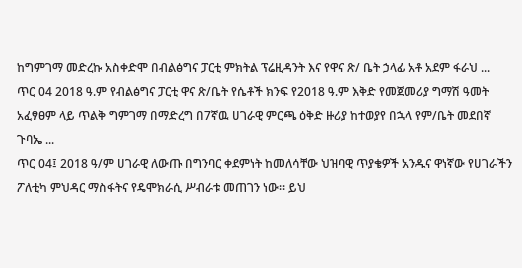ከግምገማ መድረኩ አስቀድሞ በብልፅግና ፓርቲ ምክትል ፕሬዚዳንት እና የዋና ጽ/ ቤት ኃላፊ አቶ አደም ፋራህ ...
ጥር 04 2018 ዓ.ም የብልፅግና ፓርቲ ዋና ጽ/ቤት የሴቶች ክንፍ የ2018 ዓ.ም እቅድ የመጀመሪያ ግማሽ ዓመት አፈፃፀም ላይ ጥልቅ ግምገማ በማድረግ በ7ኛዉ ሀገራዊ ምርጫ ዕቅድ ዙሪያ ከተወያየ በኋላ የም/ቤት መደበኛ ጉባኤ ...
ጥር 04፤ 2018 ዓ/ም ሀገራዊ ለውጡ በግንባር ቀደምነት ከመለሳቸው ህዝባዊ ጥያቄዎች አንዱና ዋነኛው የሀገራችን ፖለቲካ ምህዳር ማስፋትና የዴሞክራሲ ሥብራቱ መጠገን ነው፡፡ ይህ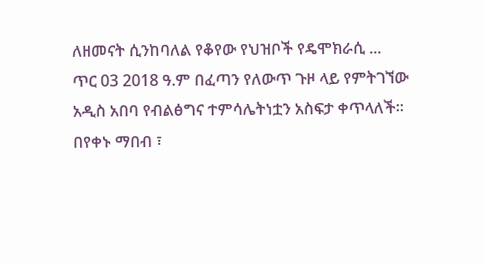ለዘመናት ሲንከባለል የቆየው የህዝቦች የዴሞክራሲ ...
ጥር 03 2018 ዓ.ም በፈጣን የለውጥ ጉዞ ላይ የምትገኘው አዲስ አበባ የብልፅግና ተምሳሌትነቷን አስፍታ ቀጥላለች። በየቀኑ ማበብ ፣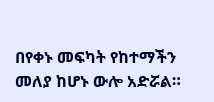በየቀኑ መፍካት የከተማችን መለያ ከሆኑ ውሎ አድሯል።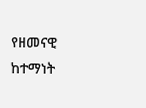የዘመናዊ ከተማነት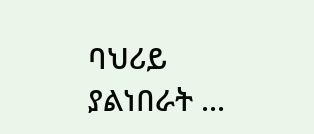ባህሪይ ያልነበራት ...